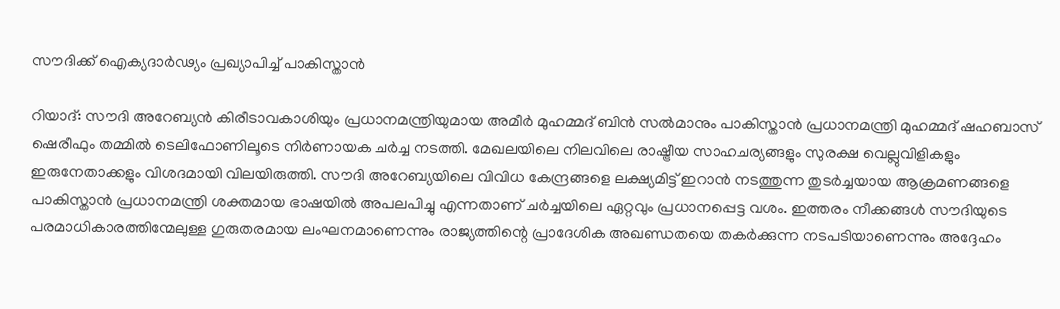സൗദിക്ക് ഐക്യദാർഢ്യം പ്രഖ്യാപിച്ച് പാകിസ്താൻ

റിയാദ്: സൗദി അറേബ്യൻ കിരീടാവകാശിയും പ്രധാനമന്ത്രിയുമായ അമീർ മുഹമ്മദ് ബിൻ സൽമാനും പാകിസ്താൻ പ്രധാനമന്ത്രി മുഹമ്മദ് ഷഹബാസ് ഷെരീഫും തമ്മിൽ ടെലിഫോണിലൂടെ നിർണായക ചർച്ച നടത്തി. മേഖലയിലെ നിലവിലെ രാഷ്ട്രീയ സാഹചര്യങ്ങളും സുരക്ഷ വെല്ലുവിളികളും ഇരുനേതാക്കളും വിശദമായി വിലയിരുത്തി. സൗദി അറേബ്യയിലെ വിവിധ കേന്ദ്രങ്ങളെ ലക്ഷ്യമിട്ട് ഇറാൻ നടത്തുന്ന തുടർച്ചയായ ആക്രമണങ്ങളെ പാകിസ്താൻ പ്രധാനമന്ത്രി ശക്തമായ ഭാഷയിൽ അപലപിച്ചു എന്നതാണ് ചർച്ചയിലെ ഏറ്റവും പ്രധാനപ്പെട്ട വശം. ഇത്തരം നീക്കങ്ങൾ സൗദിയുടെ പരമാധികാരത്തിന്മേലുള്ള ഗുരുതരമായ ലംഘനമാണെന്നും രാജ്യത്തിന്റെ പ്രാദേശിക അഖണ്ഡതയെ തകർക്കുന്ന നടപടിയാണെന്നും അദ്ദേഹം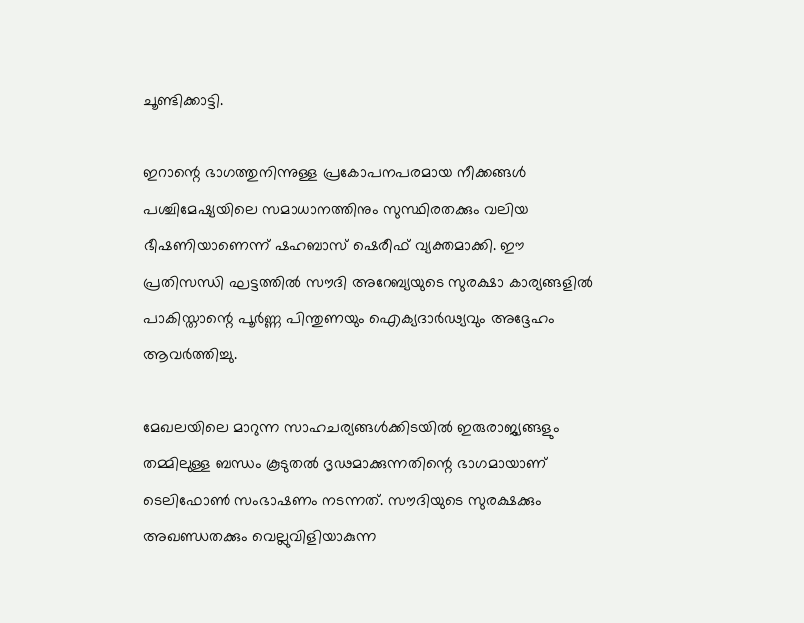ചൂണ്ടിക്കാട്ടി.

ഇറാന്റെ ഭാഗത്തുനിന്നുള്ള പ്രകോപനപരമായ നീക്കങ്ങൾ പശ്ചിമേഷ്യയിലെ സമാധാനത്തിനും സുസ്ഥിരതക്കും വലിയ ഭീഷണിയാണെന്ന് ഷഹബാസ് ഷെരീഫ് വ്യക്തമാക്കി. ഈ പ്രതിസന്ധി ഘട്ടത്തിൽ സൗദി അറേബ്യയുടെ സുരക്ഷാ കാര്യങ്ങളിൽ പാകിസ്താന്റെ പൂർണ്ണ പിന്തുണയും ഐക്യദാർഢ്യവും അദ്ദേഹം ആവർത്തിച്ചു.

മേഖലയിലെ മാറുന്ന സാഹചര്യങ്ങൾക്കിടയിൽ ഇരുരാജ്യങ്ങളും തമ്മിലുള്ള ബന്ധം കൂടുതൽ ദൃഢമാക്കുന്നതിന്റെ ഭാഗമായാണ് ടെലിഫോൺ സംഭാഷണം നടന്നത്. സൗദിയുടെ സുരക്ഷക്കും അഖണ്ഡതക്കും വെല്ലുവിളിയാകുന്ന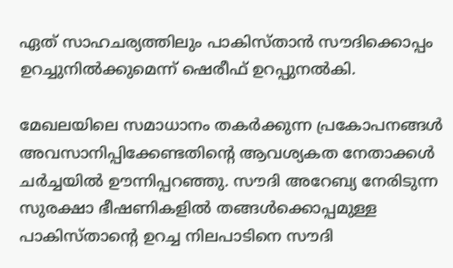ഏത് സാഹചര്യത്തിലും പാകിസ്താൻ സൗദിക്കൊപ്പം ഉറച്ചുനിൽക്കുമെന്ന് ഷെരീഫ് ഉറപ്പുനൽകി.

മേഖലയിലെ സമാധാനം തകർക്കുന്ന പ്രകോപനങ്ങൾ അവസാനിപ്പിക്കേണ്ടതിന്റെ ആവശ്യകത നേതാക്കൾ ചർച്ചയിൽ ഊന്നിപ്പറഞ്ഞു. സൗദി അറേബ്യ നേരിടുന്ന സുരക്ഷാ ഭീഷണികളിൽ തങ്ങൾക്കൊപ്പമുള്ള പാകിസ്താന്റെ ഉറച്ച നിലപാടിനെ സൗദി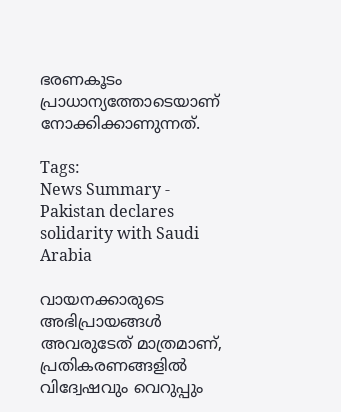ഭരണകൂടം പ്രാധാന്യത്തോടെയാണ് നോക്കിക്കാണുന്നത്.

Tags:
News Summary - Pakistan declares solidarity with Saudi Arabia

വായനക്കാരുടെ അഭിപ്രായങ്ങള്‍ അവരുടേത് മാത്രമാണ്, പ്രതികരണങ്ങളിൽ വിദ്വേഷവും വെറുപ്പും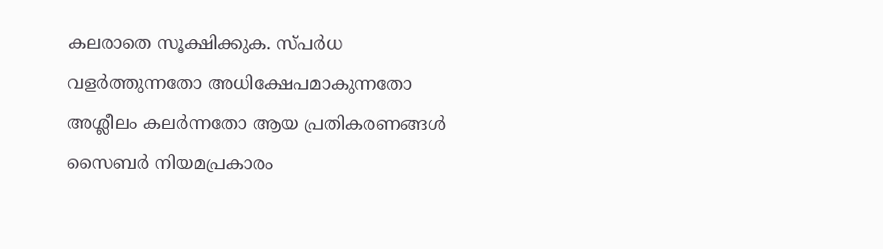കലരാതെ സൂക്ഷിക്കുക. സ്പർധ വളർത്തുന്നതോ അധിക്ഷേപമാകുന്നതോ അശ്ലീലം കലർന്നതോ ആയ പ്രതികരണങ്ങൾ സൈബർ നിയമപ്രകാരം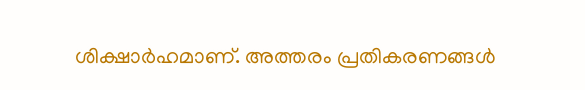ശിക്ഷാർഹമാണ്. അത്തരം പ്രതികരണങ്ങൾ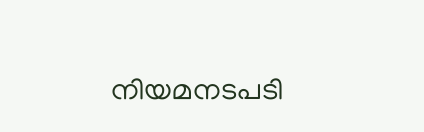നിയമനടപടി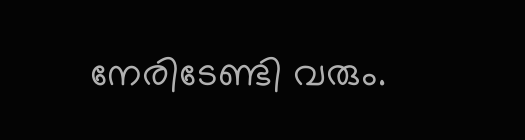നേരിടേണ്ടി വരും.